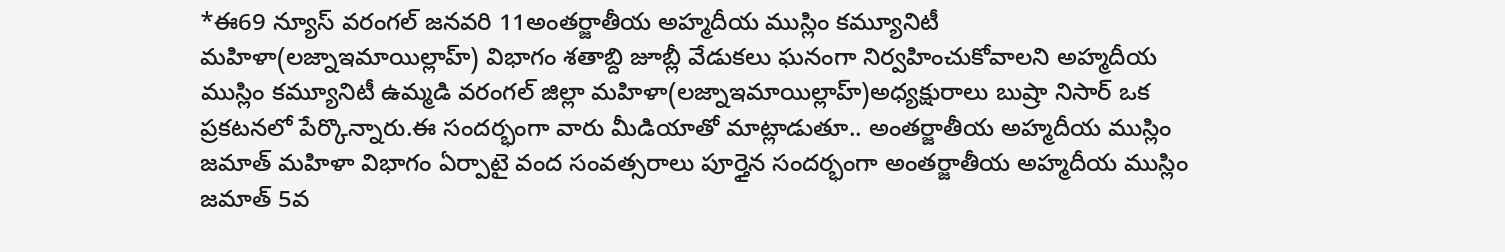*ఈ69 న్యూస్ వరంగల్ జనవరి 11అంతర్జాతీయ అహ్మదీయ ముస్లిం కమ్యూనిటీ మహిళా(లజ్నాఇమాయిల్లాహ్) విభాగం శతాబ్ది జూబ్లీ వేడుకలు ఘనంగా నిర్వహించుకోవాలని అహ్మదీయ ముస్లిం కమ్యూనిటీ ఉమ్మడి వరంగల్ జిల్లా మహిళా(లజ్నాఇమాయిల్లాహ్)అధ్యక్షురాలు బుష్రా నిసార్ ఒక ప్రకటనలో పేర్కొన్నారు.ఈ సందర్భంగా వారు మీడియాతో మాట్లాడుతూ.. అంతర్జాతీయ అహ్మదీయ ముస్లిం జమాత్ మహిళా విభాగం ఏర్పాటై వంద సంవత్సరాలు పూర్తైన సందర్భంగా అంతర్జాతీయ అహ్మదీయ ముస్లిం జమాత్ 5వ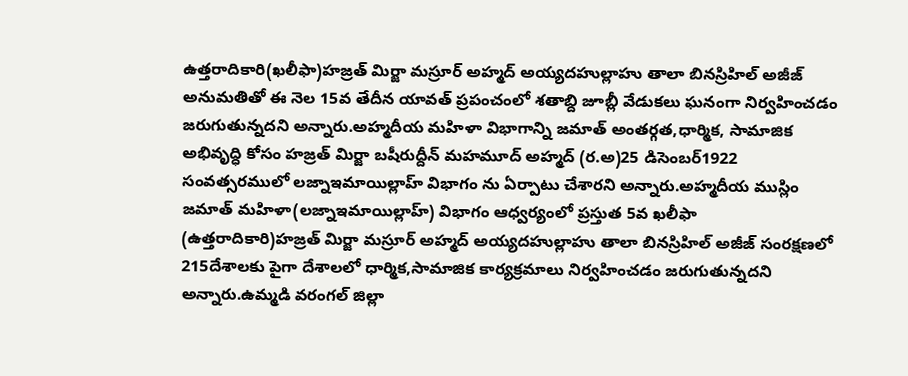ఉత్తరాదికారి(ఖలీఫా)హజ్రత్ మిర్జా మస్రూర్ అహ్మద్ అయ్యదహుల్లాహు తాలా బినస్రిహిల్ అజీజ్ అనుమతితో ఈ నెల 15వ తేదీన యావత్ ప్రపంచంలో శతాబ్ది జూబ్లీ వేడుకలు ఘనంగా నిర్వహించడం జరుగుతున్నదని అన్నారు.అహ్మదీయ మహిళా విభాగాన్ని జమాత్ అంతర్గత,ధార్మిక, సామాజిక అభివృద్ధి కోసం హజ్రత్ మిర్జా బషీరుద్దీన్ మహమూద్ అహ్మద్ (ర.అ)25 డిసెంబర్1922 సంవత్సరములో లజ్నాఇమాయిల్లాహ్ విభాగం ను ఏర్పాటు చేశారని అన్నారు.అహ్మదీయ ముస్లిం జమాత్ మహిళా(లజ్నాఇమాయిల్లాహ్) విభాగం ఆధ్వర్యంలో ప్రస్తుత 5వ ఖలీఫా (ఉత్తరాదికారి)హజ్రత్ మిర్జా మస్రూర్ అహ్మద్ అయ్యదహుల్లాహు తాలా బినస్రిహిల్ అజీజ్ సంరక్షణలో 215దేశాలకు పైగా దేశాలలో ధార్మిక,సామాజిక కార్యక్రమాలు నిర్వహించడం జరుగుతున్నదని అన్నారు.ఉమ్మడి వరంగల్ జిల్లా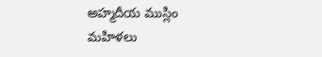అహ్మదీయ ముస్లిం మహిళలు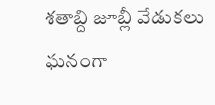శతాబ్ది జూబ్లీ వేడుకలు ఘనంగా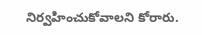నిర్వహించుకోవాలని కోరారు.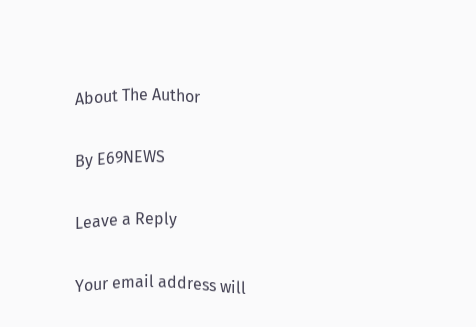About The Author

By E69NEWS

Leave a Reply

Your email address will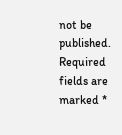not be published. Required fields are marked *